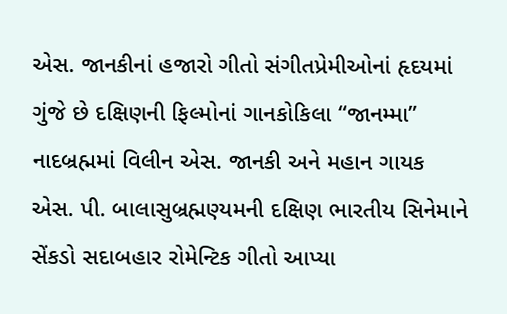એસ. જાનકીનાં હજારો ગીતો સંગીતપ્રેમીઓનાં હૃદયમાં ગુંજે છે દક્ષિણની ફિલ્મોનાં ગાનકોકિલા “જાનમ્મા” નાદબ્રહ્મમાં વિલીન એસ. જાનકી અને મહાન ગાયક એસ. પી. બાલાસુબ્રહ્મણ્યમની દક્ષિણ ભારતીય સિનેમાને સેંકડો સદાબહાર રોમેન્ટિક ગીતો આપ્યા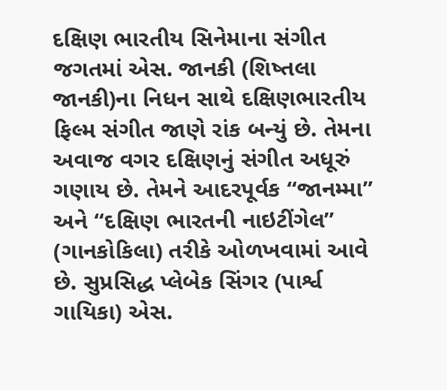દક્ષિણ ભારતીય સિનેમાના સંગીત જગતમાં એસ. જાનકી (શિષ્તલા જાનકી)ના નિધન સાથે દક્ષિણભારતીય ફિલ્મ સંગીત જાણે રાંક બન્યું છે. તેમના અવાજ વગર દક્ષિણનું સંગીત અધૂરું ગણાય છે. તેમને આદરપૂર્વક “જાનમ્મા” અને “દક્ષિણ ભારતની નાઇટીંગેલ” (ગાનકોકિલા) તરીકે ઓળખવામાં આવે છે. સુપ્રસિદ્ધ પ્લેબેક સિંગર (પાર્શ્વ ગાયિકા) એસ.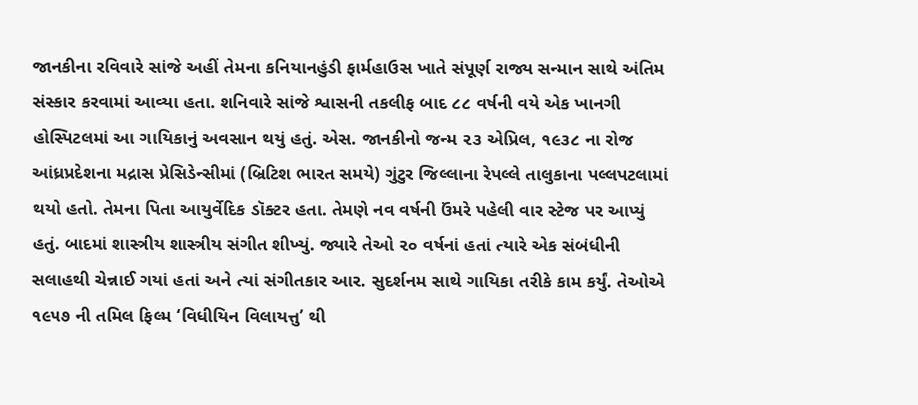જાનકીના રવિવારે સાંજે અહીં તેમના કનિયાનહુંડી ફાર્મહાઉસ ખાતે સંપૂર્ણ રાજ્ય સન્માન સાથે અંતિમ સંસ્કાર કરવામાં આવ્યા હતા. શનિવારે સાંજે શ્વાસની તકલીફ બાદ ૮૮ વર્ષની વયે એક ખાનગી હોસ્પિટલમાં આ ગાયિકાનું અવસાન થયું હતું. એસ. જાનકીનો જન્મ ૨૩ એપ્રિલ, ૧૯૩૮ ના રોજ આંધ્રપ્રદેશના મદ્રાસ પ્રેસિડેન્સીમાં (બ્રિટિશ ભારત સમયે) ગુંટુર જિલ્લાના રેપલ્લે તાલુકાના પલ્લપટલામાં થયો હતો. તેમના પિતા આયુર્વેદિક ડૉક્ટર હતા. તેમણે નવ વર્ષની ઉંમરે પહેલી વાર સ્ટેજ પર આપ્યું હતું. બાદમાં શાસ્ત્રીય શાસ્ત્રીય સંગીત શીખ્યું. જ્યારે તેઓ ૨૦ વર્ષનાં હતાં ત્યારે એક સંબંધીની સલાહથી ચેન્નાઈ ગયાં હતાં અને ત્યાં સંગીતકાર આર. સુદર્શનમ સાથે ગાયિકા તરીકે કામ કર્યું. તેઓએ ૧૯૫૭ ની તમિલ ફિલ્મ ‘વિધીયિન વિલાયત્તુ’ થી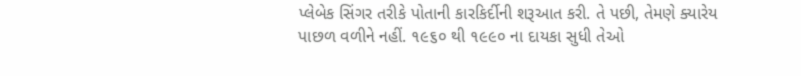પ્લેબેક સિંગર તરીકે પોતાની કારકિર્દીની શરૂઆત કરી. તે પછી, તેમણે ક્યારેય પાછળ વળીને નહીં. ૧૯૬૦ થી ૧૯૯૦ ના દાયકા સુધી તેઓ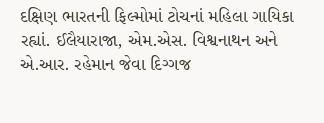દક્ષિણ ભારતની ફિલ્મોમાં ટોચનાં મહિલા ગાયિકા રહ્યાં. ઈલૈયારાજા, એમ.એસ. વિશ્વનાથન અને એ.આર. રહેમાન જેવા દિગ્ગજ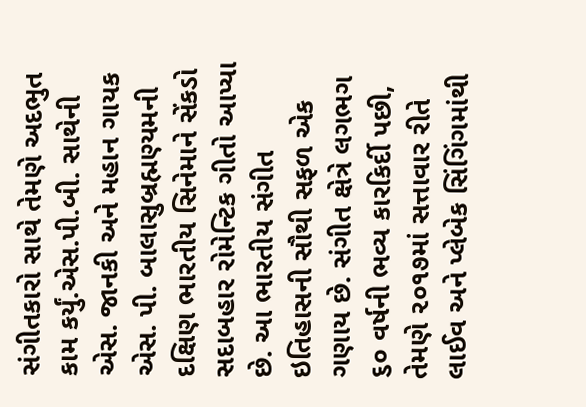સંગીતકારો સાથે તેમણે અદભુત કામ કર્યું.એસ.પી.બી. સાથેની એસ. જાનકી અને મહાન ગાયક એસ. પી. બાલાસુબ્રહ્મણ્યમની દક્ષિણ ભારતીય સિનેમાને સેંકડો સદાબહાર રોમેન્ટિક ગીતો આપ્યા છે. આ ભારતીય સંગીત ઇતિહાસની સૌથી સફળ એક ગણાય છે. સંગીત ક્ષેત્રે લગભગ ૬૦ વર્ષની ભવ્ય કારકિર્દી પછી, તેમણે ૨૦૧૭માં સત્તાવાર રીતે લાઈવ અને પ્લેબેક સિંગિંગમાંથી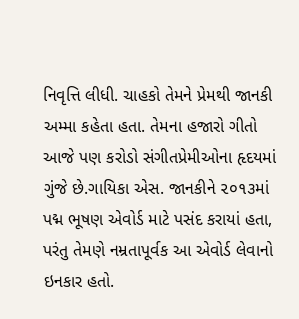નિવૃત્તિ લીધી. ચાહકો તેમને પ્રેમથી જાનકી અમ્મા કહેતા હતા. તેમના હજારો ગીતો આજે પણ કરોડો સંગીતપ્રેમીઓના હૃદયમાં ગુંજે છે.ગાયિકા એસ. જાનકીને ૨૦૧૩માં પદ્મ ભૂષણ એવોર્ડ માટે પસંદ કરાયાં હતા, પરંતુ તેમણે નમ્રતાપૂર્વક આ એવોર્ડ લેવાનો ઇનકાર હતો.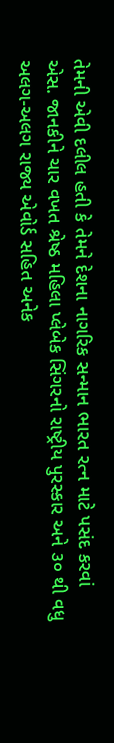તેમની એવી દલીલ હતી કે તેમને દેશના નાગરિક સન્માન ભારત રત્ન માટે પસંદ કરવાં એસ. જાનકીને ચાર વખત શ્રેષ્ઠ મહિલા પ્લેબેક સિંગરનો રાષ્ટ્રીય પુરસ્કાર અને ૩૦ થી વધુ અલગ-અલગ રાજ્ય એવોર્ડ સહિત અનેક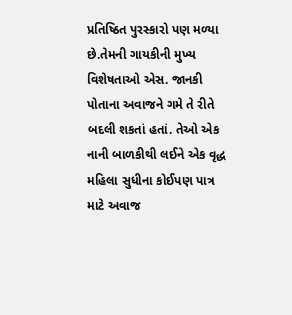પ્રતિષ્ઠિત પુરસ્કારો પણ મળ્યા છે.તેમની ગાયકીની મુખ્ય વિશેષતાઓ એસ. જાનકી પોતાના અવાજને ગમે તે રીતે બદલી શકતાં હતાં. તેઓ એક નાની બાળકીથી લઈને એક વૃદ્ધ મહિલા સુધીના કોઈપણ પાત્ર માટે અવાજ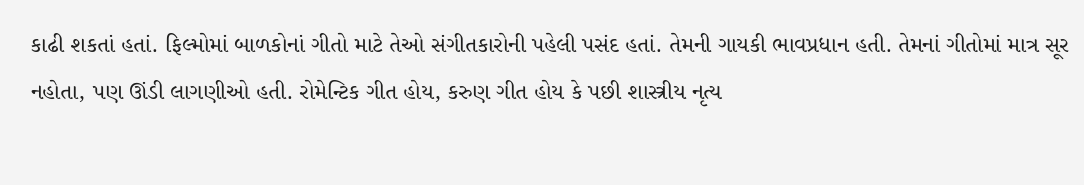કાઢી શકતાં હતાં. ફિલ્મોમાં બાળકોનાં ગીતો માટે તેઓ સંગીતકારોની પહેલી પસંદ હતાં. તેમની ગાયકી ભાવપ્રધાન હતી. તેમનાં ગીતોમાં માત્ર સૂર નહોતા, પણ ઊંડી લાગણીઓ હતી. રોમેન્ટિક ગીત હોય, કરુણ ગીત હોય કે પછી શાસ્ત્રીય નૃત્ય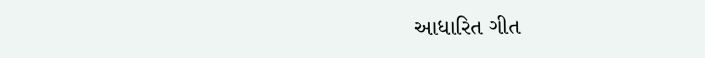આધારિત ગીત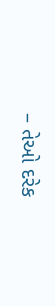– તેઓ દરેક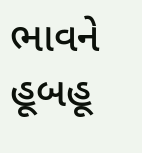ભાવને હૂબહૂ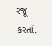રજૂ કરતાં.